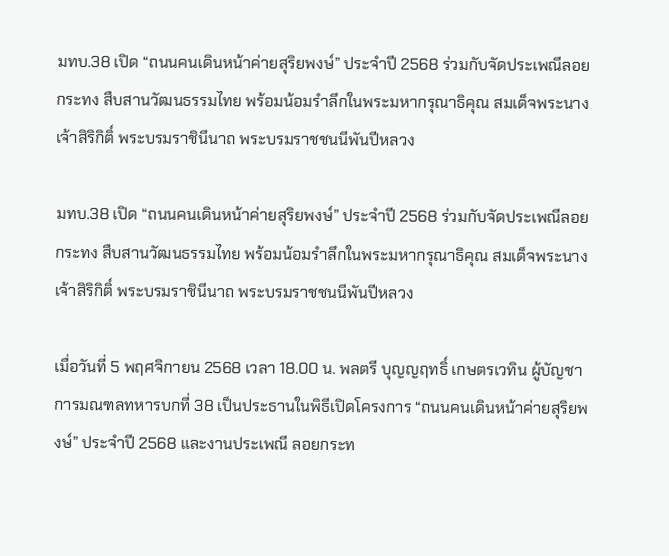มทบ.38 เปิด “ถนนคนเดินหน้าค่ายสุริยพงษ์” ประจำปี 2568 ร่วมกับจัดประเพณีลอยกระทง สืบสานวัฒนธรรมไทย พร้อมน้อมรำลึกในพระมหากรุณาธิคุณ สมเด็จพระนางเจ้าสิริกิติ์ พระบรมราชินีนาถ พระบรมราชชนนีพันปีหลวง

มทบ.38 เปิด “ถนนคนเดินหน้าค่ายสุริยพงษ์” ประจำปี 2568 ร่วมกับจัดประเพณีลอยกระทง สืบสานวัฒนธรรมไทย พร้อมน้อมรำลึกในพระมหากรุณาธิคุณ สมเด็จพระนางเจ้าสิริกิติ์ พระบรมราชินีนาถ พระบรมราชชนนีพันปีหลวง

เมื่อวันที่ 5 พฤศจิกายน 2568 เวลา 18.00 น. พลตรี บุญญฤทธิ์ เกษตรเวทิน ผู้บัญชาการมณฑลทหารบกที่ 38 เป็นประธานในพิธีเปิดโครงการ “ถนนคนเดินหน้าค่ายสุริยพงษ์” ประจำปี 2568 และงานประเพณี ลอยกระท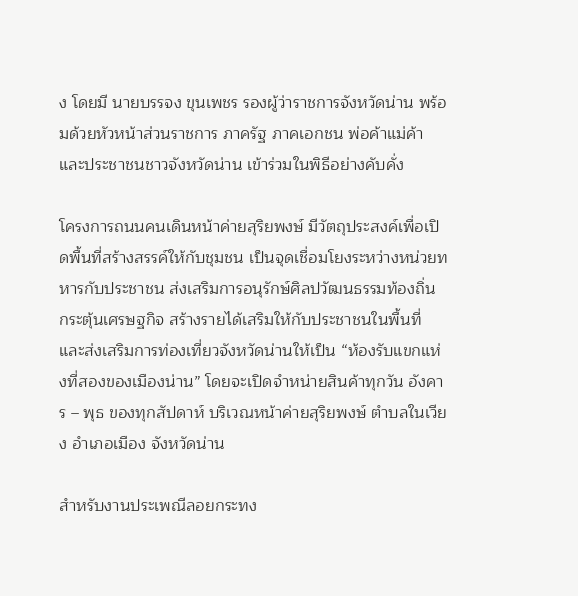ง โดยมี นายบรรจง ขุนเพชร รองผู้ว่าราชการจังหวัดน่าน พร้อมด้วยหัวหน้าส่วนราชการ ภาครัฐ ภาคเอกชน พ่อค้าแม่ค้า และประชาชนชาวจังหวัดน่าน เข้าร่วมในพิธีอย่างคับคั่ง

โครงการถนนคนเดินหน้าค่ายสุริยพงษ์ มีวัตถุประสงค์เพื่อเปิดพื้นที่สร้างสรรค์ให้กับชุมชน เป็นจุดเชื่อมโยงระหว่างหน่วยทหารกับประชาชน ส่งเสริมการอนุรักษ์ศิลปวัฒนธรรมท้องถิ่น กระตุ้นเศรษฐกิจ สร้างรายได้เสริมให้กับประชาชนในพื้นที่ และส่งเสริมการท่องเที่ยวจังหวัดน่านให้เป็น “ห้องรับแขกแห่งที่สองของเมืองน่าน” โดยจะเปิดจำหน่ายสินค้าทุกวัน อังคาร – พุธ ของทุกสัปดาห์ บริเวณหน้าค่ายสุริยพงษ์ ตำบลในเวียง อำเภอเมือง จังหวัดน่าน

สำหรับงานประเพณีลอยกระทง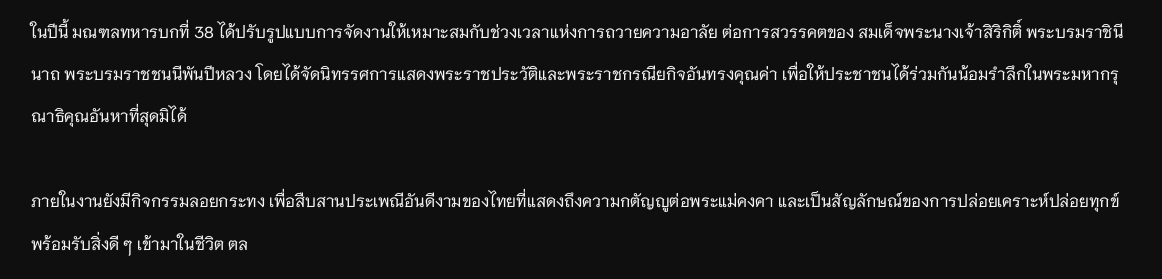ในปีนี้ มณฑลทหารบกที่ 38 ได้ปรับรูปแบบการจัดงานให้เหมาะสมกับช่วงเวลาแห่งการถวายความอาลัย ต่อการสวรรคตของ สมเด็จพระนางเจ้าสิริกิติ์ พระบรมราชินีนาถ พระบรมราชชนนีพันปีหลวง โดยได้จัดนิทรรศการแสดงพระราชประวัติและพระราชกรณียกิจอันทรงคุณค่า เพื่อให้ประชาชนได้ร่วมกันน้อมรำลึกในพระมหากรุณาธิคุณอันหาที่สุดมิได้

ภายในงานยังมีกิจกรรมลอยกระทง เพื่อสืบสานประเพณีอันดีงามของไทยที่แสดงถึงความกตัญญูต่อพระแม่คงคา และเป็นสัญลักษณ์ของการปล่อยเคราะห์ปล่อยทุกข์ พร้อมรับสิ่งดี ๆ เข้ามาในชีวิต ตล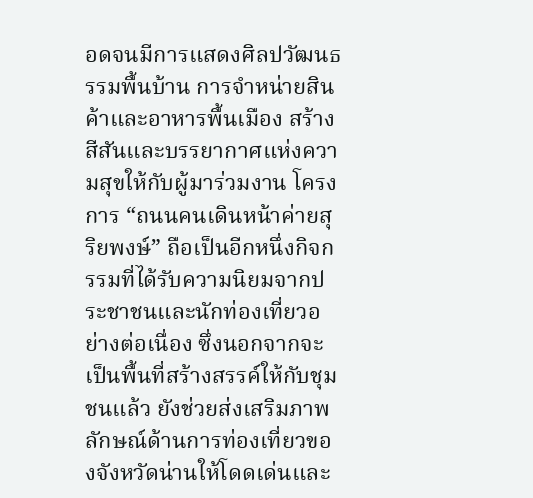อดจนมีการแสดงศิลปวัฒนธรรมพื้นบ้าน การจำหน่ายสินค้าและอาหารพื้นเมือง สร้างสีสันและบรรยากาศแห่งความสุขให้กับผู้มาร่วมงาน โครงการ “ถนนคนเดินหน้าค่ายสุริยพงษ์” ถือเป็นอีกหนึ่งกิจกรรมที่ได้รับความนิยมจากประชาชนและนักท่องเที่ยวอย่างต่อเนื่อง ซึ่งนอกจากจะเป็นพื้นที่สร้างสรรค์ให้กับชุมชนแล้ว ยังช่วยส่งเสริมภาพลักษณ์ด้านการท่องเที่ยวของจังหวัดน่านให้โดดเด่นและ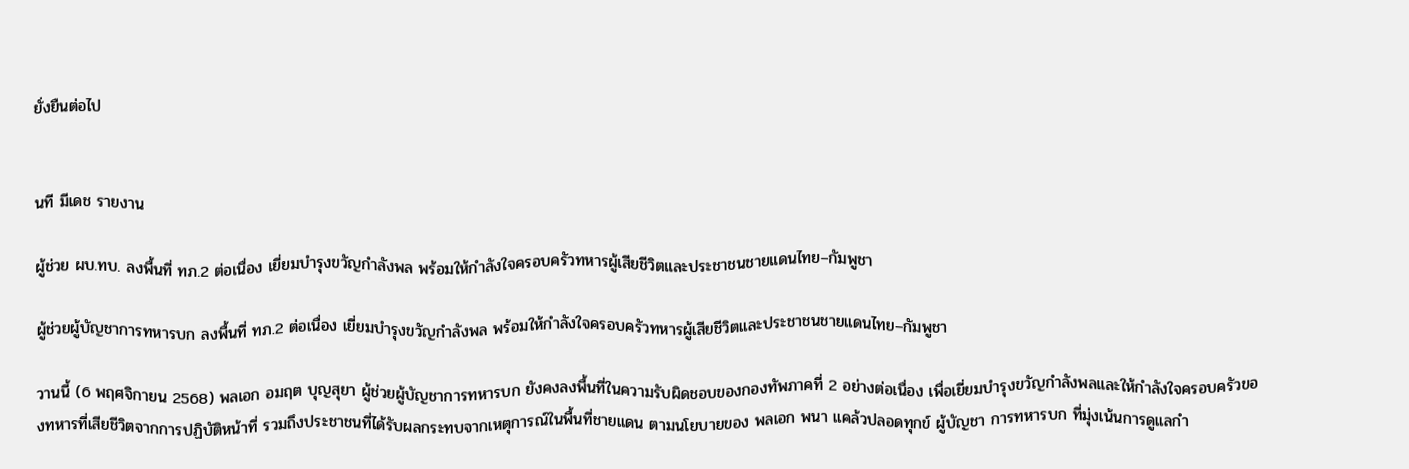ยั่งยืนต่อไป


นที มีเดช รายงาน

ผู้ช่วย ผบ.ทบ. ลงพื้นที่ ทภ.2 ต่อเนื่อง เยี่ยมบำรุงขวัญกำลังพล พร้อมให้กำลังใจครอบครัวทหารผู้เสียชีวิตและประชาชนชายแดนไทย–กัมพูชา

ผู้ช่วยผู้บัญชาการทหารบก ลงพื้นที่ ทภ.2 ต่อเนื่อง เยี่ยมบำรุงขวัญกำลังพล พร้อมให้กำลังใจครอบครัวทหารผู้เสียชีวิตและประชาชนชายแดนไทย–กัมพูชา

วานนี้ (6 พฤศจิกายน 2568) พลเอก อมฤต บุญสุยา ผู้ช่วยผู้บัญชาการทหารบก ยังคงลงพื้นที่ในความรับผิดชอบของกองทัพภาคที่ 2 อย่างต่อเนื่อง เพื่อเยี่ยมบำรุงขวัญกำลังพลและให้กำลังใจครอบครัวของทหารที่เสียชีวิตจากการปฏิบัติหน้าที่ รวมถึงประชาชนที่ได้รับผลกระทบจากเหตุการณ์ในพื้นที่ชายแดน ตามนโยบายของ พลเอก พนา แคล้วปลอดทุกข์ ผู้บัญชา การทหารบก ที่มุ่งเน้นการดูแลกำ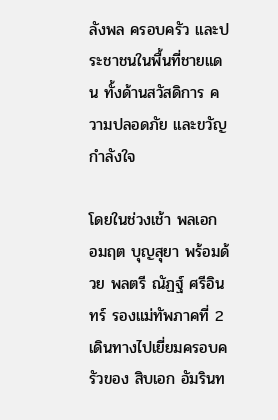ลังพล ครอบครัว และประชาชนในพื้นที่ชายแดน ทั้งด้านสวัสดิการ ความปลอดภัย และขวัญกำลังใจ

โดยในช่วงเช้า พลเอก อมฤต บุญสุยา พร้อมด้วย พลตรี ณัฏฐ์ ศรีอินทร์ รองแม่ทัพภาคที่ 2 เดินทางไปเยี่ยมครอบครัวของ สิบเอก อัมรินท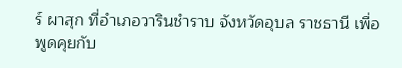ร์ ผาสุก ที่อำเภอวารินชำราบ จังหวัดอุบล ราชธานี เพื่อพูดคุยกับ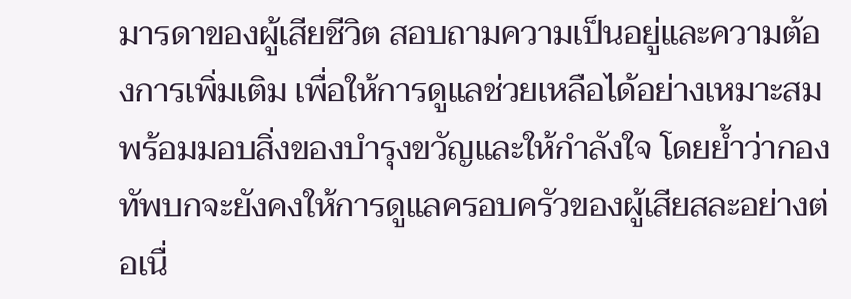มารดาของผู้เสียชีวิต สอบถามความเป็นอยู่และความต้องการเพิ่มเติม เพื่อให้การดูแลช่วยเหลือได้อย่างเหมาะสม พร้อมมอบสิ่งของบำรุงขวัญและให้กำลังใจ โดยย้ำว่ากองทัพบกจะยังคงให้การดูแลครอบครัวของผู้เสียสละอย่างต่อเนื่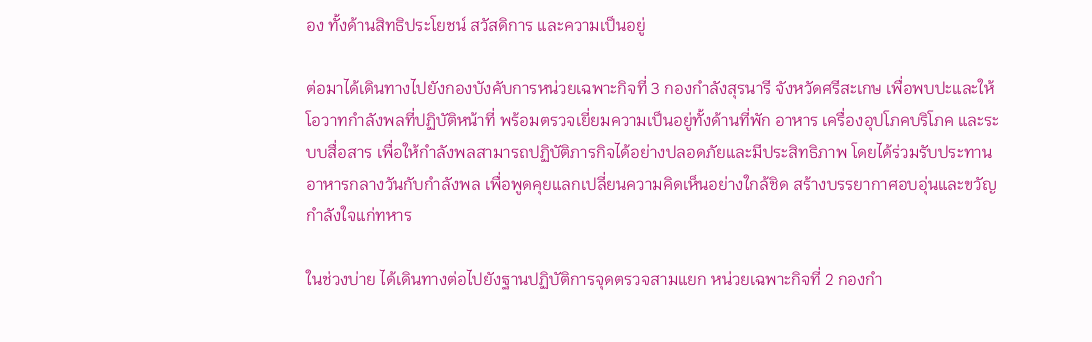อง ทั้งด้านสิทธิประโยชน์ สวัสดิการ และความเป็นอยู่

ต่อมาได้เดินทางไปยังกองบังคับการหน่วยเฉพาะกิจที่ 3 กองกำลังสุรนารี จังหวัดศรีสะเกษ เพื่อพบปะและให้โอวาทกำลังพลที่ปฏิบัติหน้าที่ พร้อมตรวจเยี่ยมความเป็นอยู่ทั้งด้านที่พัก อาหาร เครื่องอุปโภคบริโภค และระบบสื่อสาร เพื่อให้กำลังพลสามารถปฏิบัติภารกิจได้อย่างปลอดภัยและมีประสิทธิภาพ โดยได้ร่วมรับประทานอาหารกลางวันกับกำลังพล เพื่อพูดคุยแลกเปลี่ยนความคิดเห็นอย่างใกล้ชิด สร้างบรรยากาศอบอุ่นและขวัญกำลังใจแก่ทหาร

ในช่วงบ่าย ได้เดินทางต่อไปยังฐานปฏิบัติการจุดตรวจสามแยก หน่วยเฉพาะกิจที่ 2 กองกำ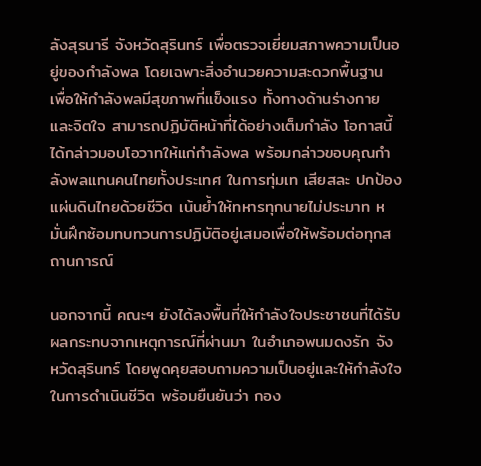ลังสุรนารี จังหวัดสุรินทร์ เพื่อตรวจเยี่ยมสภาพความเป็นอยู่ของกำลังพล โดยเฉพาะสิ่งอำนวยความสะดวกพื้นฐาน เพื่อให้กำลังพลมีสุขภาพที่แข็งแรง ทั้งทางด้านร่างกายและจิตใจ สามารถปฏิบัติหน้าที่ได้อย่างเต็มกำลัง โอกาสนี้ ได้กล่าวมอบโอวาทให้แก่กำลังพล พร้อมกล่าวขอบคุณกำลังพลแทนคนไทยทั้งประเทศ ในการทุ่มเท เสียสละ ปกป้องแผ่นดินไทยด้วยชีวิต เน้นย้ำให้ทหารทุกนายไม่ประมาท หมั่นฝึกซ้อมทบทวนการปฏิบัติอยู่เสมอเพื่อให้พร้อมต่อทุกสถานการณ์

นอกจากนี้ คณะฯ ยังได้ลงพื้นที่ให้กำลังใจประชาชนที่ได้รับผลกระทบจากเหตุการณ์ที่ผ่านมา ในอำเภอพนมดงรัก จังหวัดสุรินทร์ โดยพูดคุยสอบถามความเป็นอยู่และให้กำลังใจในการดำเนินชีวิต พร้อมยืนยันว่า กอง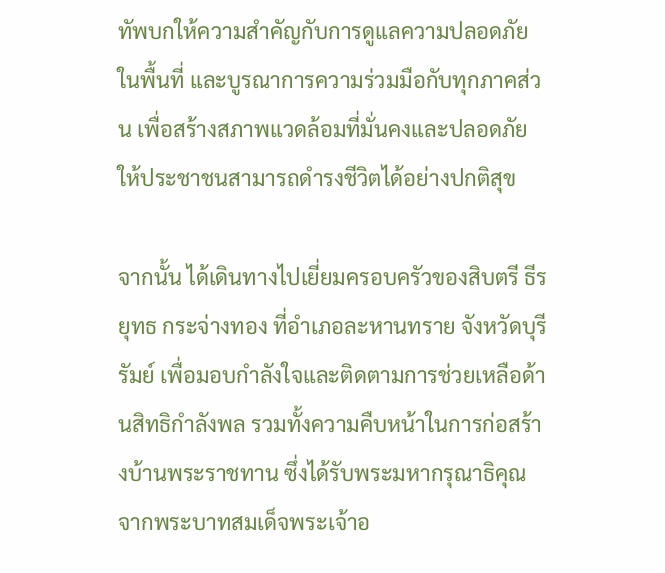ทัพบกให้ความสำคัญกับการดูแลความปลอดภัยในพื้นที่ และบูรณาการความร่วมมือกับทุกภาคส่วน เพื่อสร้างสภาพแวดล้อมที่มั่นคงและปลอดภัยให้ประชาชนสามารถดำรงชีวิตได้อย่างปกติสุข

จากนั้น ได้เดินทางไปเยี่ยมครอบครัวของสิบตรี ธีรยุทธ กระจ่างทอง ที่อำเภอละหานทราย จังหวัดบุรีรัมย์ เพื่อมอบกำลังใจและติดตามการช่วยเหลือด้านสิทธิกำลังพล รวมทั้งความคืบหน้าในการก่อสร้างบ้านพระราชทาน ซึ่งได้รับพระมหากรุณาธิคุณจากพระบาทสมเด็จพระเจ้าอ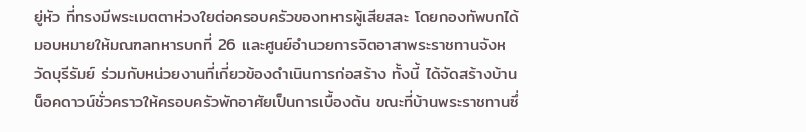ยู่หัว ที่ทรงมีพระเมตตาห่วงใยต่อครอบครัวของทหารผู้เสียสละ โดยกองทัพบกได้มอบหมายให้มณฑลทหารบกที่ 26 และศูนย์อำนวยการจิตอาสาพระราชทานจังหวัดบุรีรัมย์ ร่วมกับหน่วยงานที่เกี่ยวข้องดำเนินการก่อสร้าง ทั้งนี้ ได้จัดสร้างบ้านน็อคดาวน์ชั่วคราวให้ครอบครัวพักอาศัยเป็นการเบื้องต้น ขณะที่บ้านพระราชทานซึ่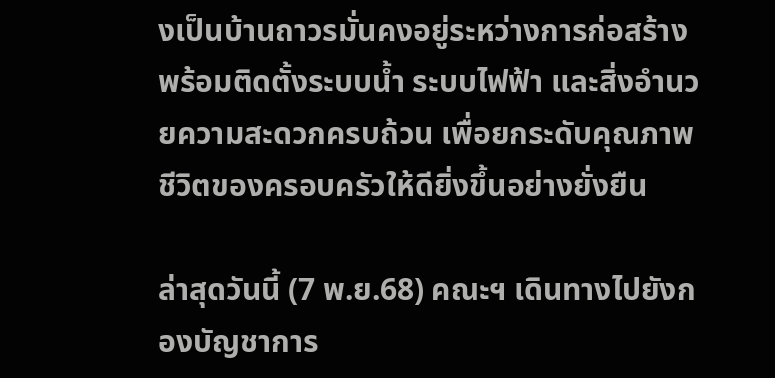งเป็นบ้านถาวรมั่นคงอยู่ระหว่างการก่อสร้าง พร้อมติดตั้งระบบน้ำ ระบบไฟฟ้า และสิ่งอำนวยความสะดวกครบถ้วน เพื่อยกระดับคุณภาพชีวิตของครอบครัวให้ดียิ่งขึ้นอย่างยั่งยืน

ล่าสุดวันนี้ (7 พ.ย.68) คณะฯ เดินทางไปยังกองบัญชาการ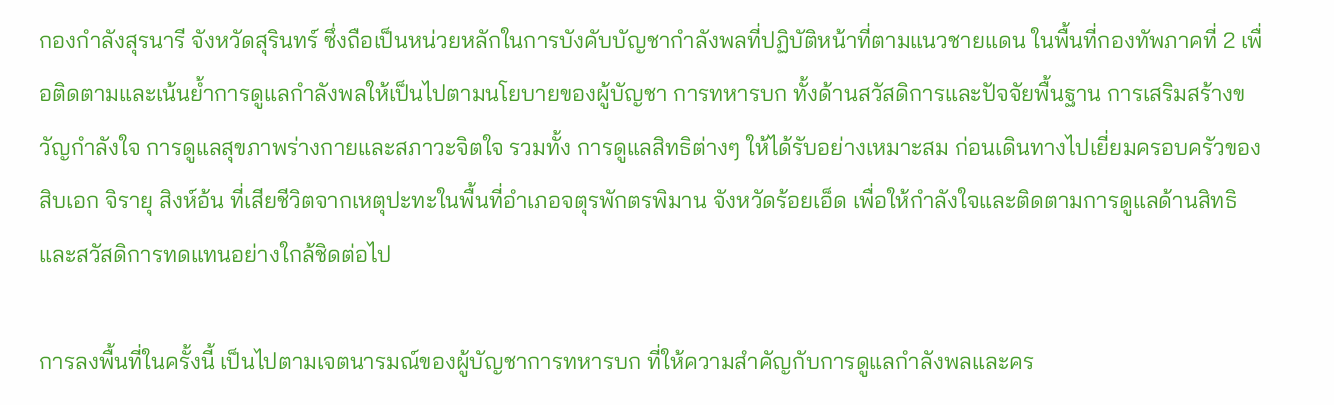กองกำลังสุรนารี จังหวัดสุรินทร์ ซึ่งถือเป็นหน่วยหลักในการบังคับบัญชากำลังพลที่ปฏิบัติหน้าที่ตามแนวชายแดน ในพื้นที่กองทัพภาคที่ 2 เพื่อติดตามและเน้นย้ำการดูแลกำลังพลให้เป็นไปตามนโยบายของผู้บัญชา การทหารบก ทั้งด้านสวัสดิการและปัจจัยพื้นฐาน การเสริมสร้างขวัญกำลังใจ การดูแลสุขภาพร่างกายและสภาวะจิตใจ รวมทั้ง การดูแลสิทธิต่างๆ ให้ได้รับอย่างเหมาะสม ก่อนเดินทางไปเยี่ยมครอบครัวของ สิบเอก จิรายุ สิงห์อ้น ที่เสียชีวิตจากเหตุปะทะในพื้นที่อำเภอจตุรพักตรพิมาน จังหวัดร้อยเอ็ด เพื่อให้กำลังใจและติดตามการดูแลด้านสิทธิและสวัสดิการทดแทนอย่างใกล้ชิดต่อไป

การลงพื้นที่ในครั้งนี้ เป็นไปตามเจตนารมณ์ของผู้บัญชาการทหารบก ที่ให้ความสำคัญกับการดูแลกำลังพลและคร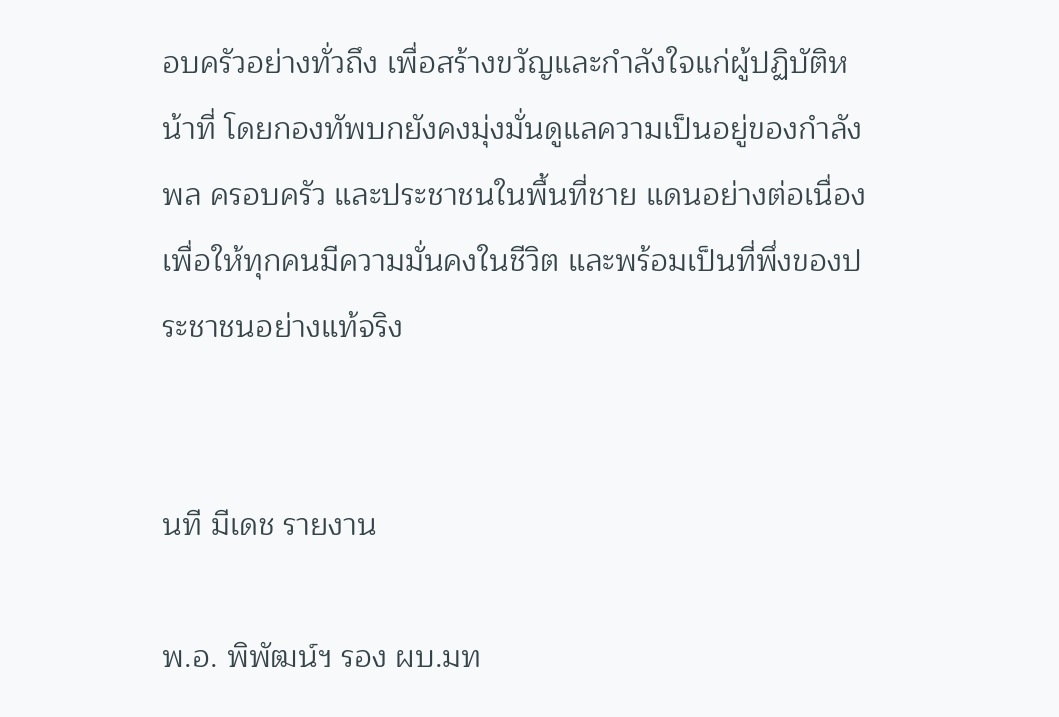อบครัวอย่างทั่วถึง เพื่อสร้างขวัญและกำลังใจแก่ผู้ปฏิบัติหน้าที่ โดยกองทัพบกยังคงมุ่งมั่นดูแลความเป็นอยู่ของกำลังพล ครอบครัว และประชาชนในพื้นที่ชาย แดนอย่างต่อเนื่อง เพื่อให้ทุกคนมีความมั่นคงในชีวิต และพร้อมเป็นที่พึ่งของประชาชนอย่างแท้จริง


นที มีเดช รายงาน

พ.อ. พิพัฒน์ฯ รอง ผบ.มท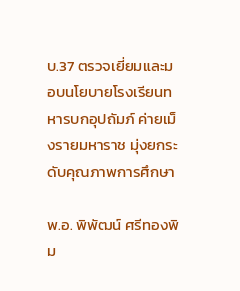บ.37 ตรวจเยี่ยมและมอบนโยบายโรงเรียนทหารบกอุปถัมภ์ ค่ายเม็งรายมหาราช มุ่งยกระดับคุณภาพการศึกษา

พ.อ. พิพัฒน์ ศรีทองพิม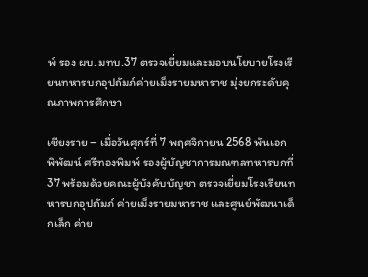พ์ รอง ผบ.มทบ.37 ตรวจเยี่ยมและมอบนโยบายโรงเรียนทหารบกอุปถัมภ์ค่ายเม็งรายมหาราช มุ่งยกระดับคุณภาพการศึกษา

เชียงราย – เมื่อวันศุกร์ที่ 7 พฤศจิกายน 2568 พันเอก พิพัฒน์ ศรีทองพิมพ์ รองผู้บัญชาการมณฑลทหารบกที่ 37 พร้อมด้วยคณะผู้บังคับบัญชา ตรวจเยี่ยมโรงเรียนทหารบกอุปถัมภ์ ค่ายเม็งรายมหาราช และศูนย์พัฒนาเด็กเล็ก ค่าย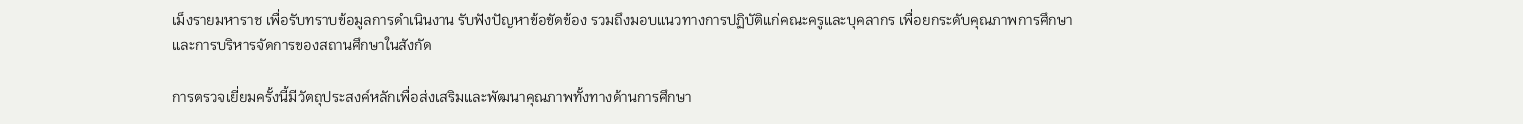เม็งรายมหาราช เพื่อรับทราบข้อมูลการดำเนินงาน รับฟังปัญหาข้อขัดข้อง รวมถึงมอบแนวทางการปฏิบัติแก่คณะครูและบุคลากร เพื่อยกระดับคุณภาพการศึกษาและการบริหารจัดการของสถานศึกษาในสังกัด

การตรวจเยี่ยมครั้งนี้มีวัตถุประสงค์หลักเพื่อส่งเสริมและพัฒนาคุณภาพทั้งทางด้านการศึกษา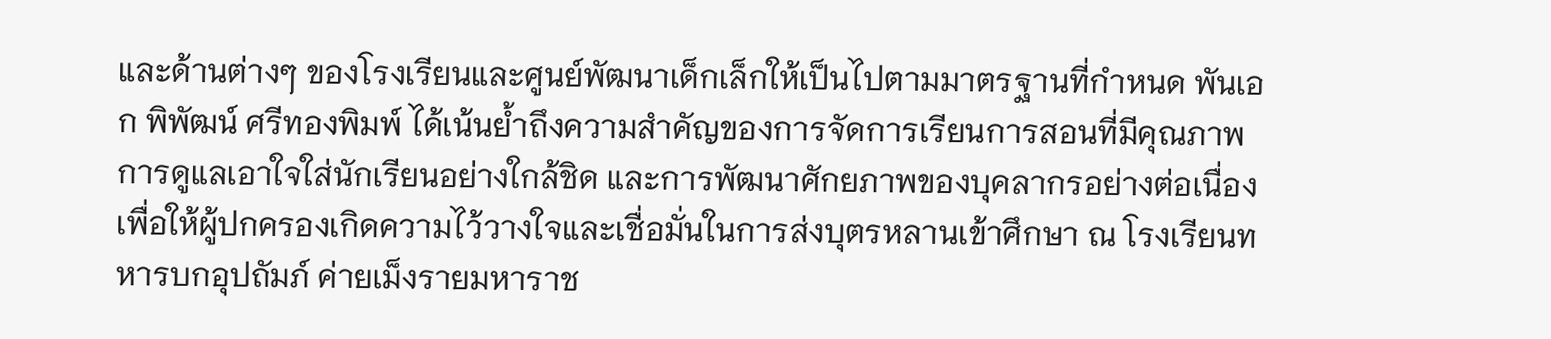และด้านต่างๆ ของโรงเรียนและศูนย์พัฒนาเด็กเล็กให้เป็นไปตามมาตรฐานที่กำหนด พันเอก พิพัฒน์ ศรีทองพิมพ์ ได้เน้นย้ำถึงความสำคัญของการจัดการเรียนการสอนที่มีคุณภาพ การดูแลเอาใจใส่นักเรียนอย่างใกล้ชิด และการพัฒนาศักยภาพของบุคลากรอย่างต่อเนื่อง เพื่อให้ผู้ปกครองเกิดความไว้วางใจและเชื่อมั่นในการส่งบุตรหลานเข้าศึกษา ณ โรงเรียนทหารบกอุปถัมภ์ ค่ายเม็งรายมหาราช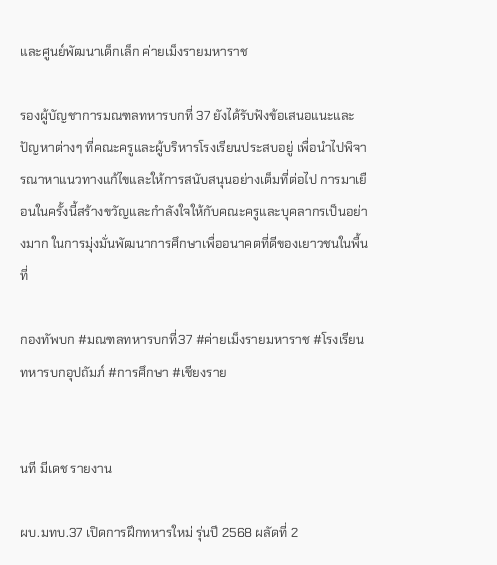และศูนย์พัฒนาเด็กเล็ก ค่ายเม็งรายมหาราช

รองผู้บัญชาการมณฑลทหารบกที่ 37 ยังได้รับฟังข้อเสนอแนะและปัญหาต่างๆ ที่คณะครูและผู้บริหารโรงเรียนประสบอยู่ เพื่อนำไปพิจารณาหาแนวทางแก้ไขและให้การสนับสนุนอย่างเต็มที่ต่อไป การมาเยือนในครั้งนี้สร้างขวัญและกำลังใจให้กับคณะครูและบุคลากรเป็นอย่างมาก ในการมุ่งมั่นพัฒนาการศึกษาเพื่ออนาคตที่ดีของเยาวชนในพื้นที่

กองทัพบก #มณฑลทหารบกที่37 #ค่ายเม็งรายมหาราช #โรงเรียนทหารบกอุปถัมภ์ #การศึกษา #เชียงราย


นที มีเดช รายงาน

ผบ.มทบ.37 เปิดการฝึกทหารใหม่ รุ่นปี 2568 ผลัดที่ 2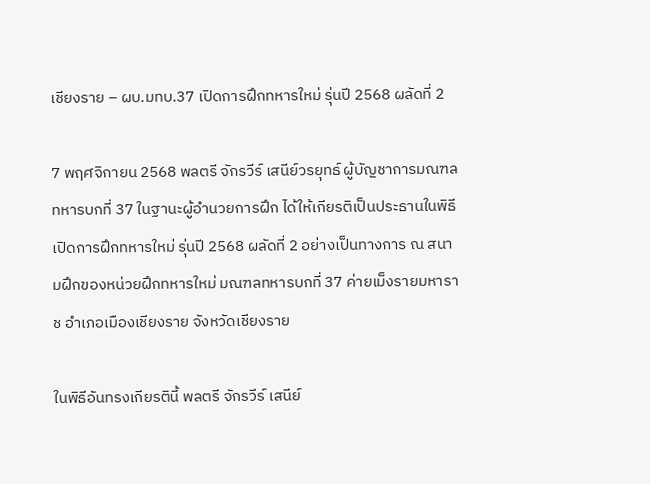เชียงราย – ผบ.มทบ.37 เปิดการฝึกทหารใหม่ รุ่นปี 2568 ผลัดที่ 2

7 พฤศจิกายน 2568 พลตรี จักรวีร์ เสนีย์วรยุทธ์ ผู้บัญชาการมณฑลทหารบกที่ 37 ในฐานะผู้อำนวยการฝึก ได้ให้เกียรติเป็นประธานในพิธีเปิดการฝึกทหารใหม่ รุ่นปี 2568 ผลัดที่ 2 อย่างเป็นทางการ ณ สนามฝึกของหน่วยฝึกทหารใหม่ มณฑลทหารบกที่ 37 ค่ายเม็งรายมหาราช อำเภอเมืองเชียงราย จังหวัดเชียงราย

ในพิธีอันทรงเกียรตินี้ พลตรี จักรวีร์ เสนีย์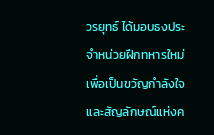วรยุทธ์ ได้มอบธงประจำหน่วยฝึกทหารใหม่ เพื่อเป็นขวัญกำลังใจและสัญลักษณ์แห่งค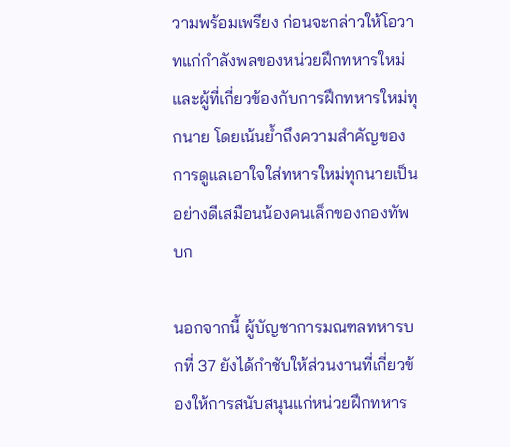วามพร้อมเพรียง ก่อนจะกล่าวให้โอวาทแก่กำลังพลของหน่วยฝึกทหารใหม่และผู้ที่เกี่ยวข้องกับการฝึกทหารใหม่ทุกนาย โดยเน้นย้ำถึงความสำคัญของการดูแลเอาใจใส่ทหารใหม่ทุกนายเป็นอย่างดีเสมือนน้องคนเล็กของกองทัพบก

นอกจากนี้ ผู้บัญชาการมณฑลทหารบกที่ 37 ยังได้กำชับให้ส่วนงานที่เกี่ยวข้องให้การสนับสนุนแก่หน่วยฝึกทหาร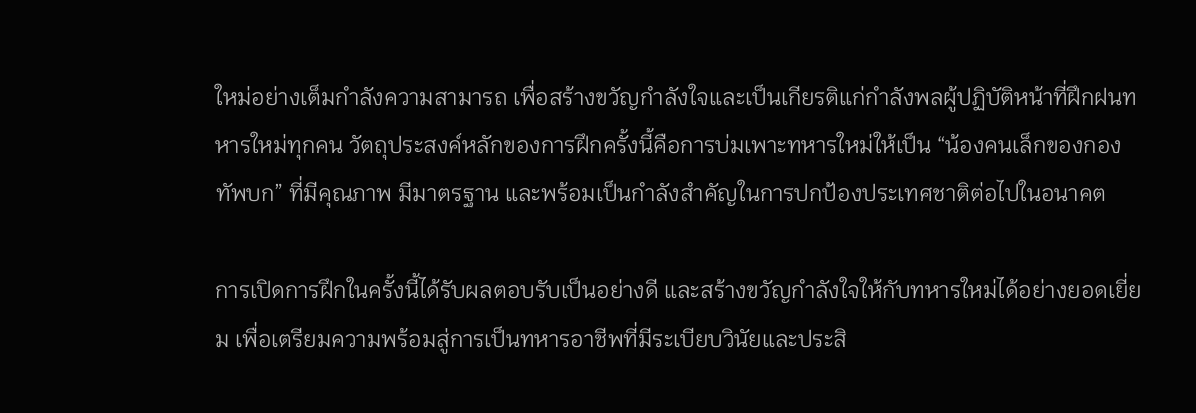ใหม่อย่างเต็มกำลังความสามารถ เพื่อสร้างขวัญกำลังใจและเป็นเกียรติแก่กำลังพลผู้ปฏิบัติหน้าที่ฝึกฝนทหารใหม่ทุกคน วัตถุประสงค์หลักของการฝึกครั้งนี้คือการบ่มเพาะทหารใหม่ให้เป็น “น้องคนเล็กของกองทัพบก” ที่มีคุณภาพ มีมาตรฐาน และพร้อมเป็นกำลังสำคัญในการปกป้องประเทศชาติต่อไปในอนาคต

การเปิดการฝึกในครั้งนี้ได้รับผลตอบรับเป็นอย่างดี และสร้างขวัญกำลังใจให้กับทหารใหม่ได้อย่างยอดเยี่ยม เพื่อเตรียมความพร้อมสู่การเป็นทหารอาชีพที่มีระเบียบวินัยและประสิ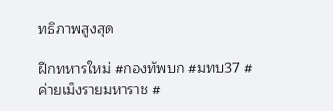ทธิภาพสูงสุด

ฝึกทหารใหม่ #กองทัพบก #มทบ37 #ค่ายเม็งรายมหาราช #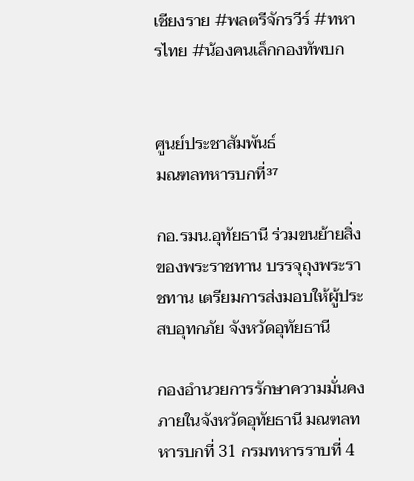เชียงราย #พลตรีจักรวีร์ #ทหารไทย #น้องคนเล็กกองทัพบก


ศูนย์ประชาสัมพันธ์
มณฑลทหารบกที่³⁷

กอ.รมน.อุทัยธานี ร่วมขนย้ายสิ่งของพระราชทาน บรรจุถุงพระราชทาน เตรียมการส่งมอบให้ผู้ประสบอุทกภัย จังหวัดอุทัยธานี

กองอำนวยการรักษาความมั่นคงภายในจังหวัดอุทัยธานี มณฑลทหารบกที่ 31 กรมทหารราบที่ 4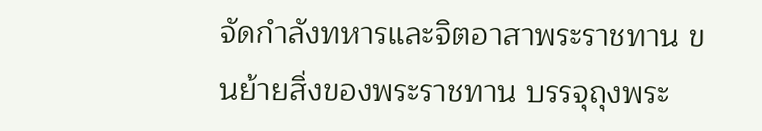จัดกำลังทหารและจิตอาสาพระราชทาน ขนย้ายสิ่งของพระราชทาน บรรจุถุงพระ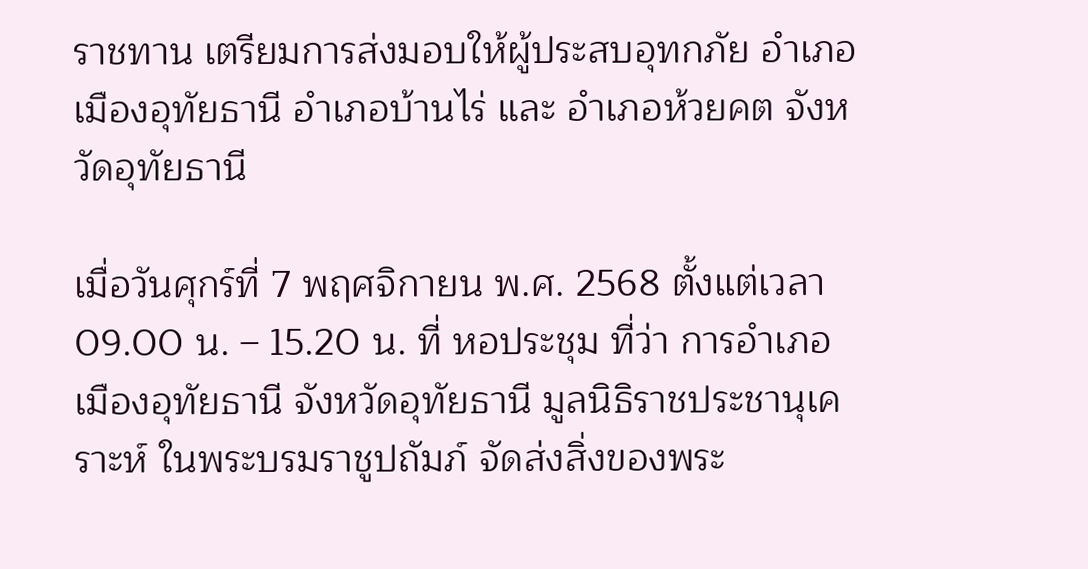ราชทาน เตรียมการส่งมอบให้ผู้ประสบอุทกภัย อำเภอเมืองอุทัยธานี อำเภอบ้านไร่ และ อำเภอห้วยคต จังหวัดอุทัยธานี

เมื่อวันศุกร์ที่ 7 พฤศจิกายน พ.ศ. 2568 ตั้งแต่เวลา 09.00 น. – 15.20 น. ที่ หอประชุม ที่ว่า การอำเภอเมืองอุทัยธานี จังหวัดอุทัยธานี มูลนิธิราชประชานุเคราะห์ ในพระบรมราชูปถัมภ์ จัดส่งสิ่งของพระ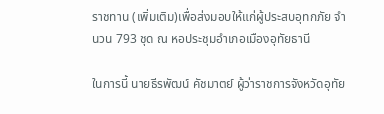ราชทาน (เพิ่มเติม)เพื่อส่งมอบให้แก่ผู้ประสบอุทกภัย จำนวน 793 ชุด ณ หอประชุมอำเภอเมืองอุทัยธานี

ในการนี้ นายธีรพัฒน์ คัชมาตย์ ผู้ว่าราชการจังหวัดอุทัย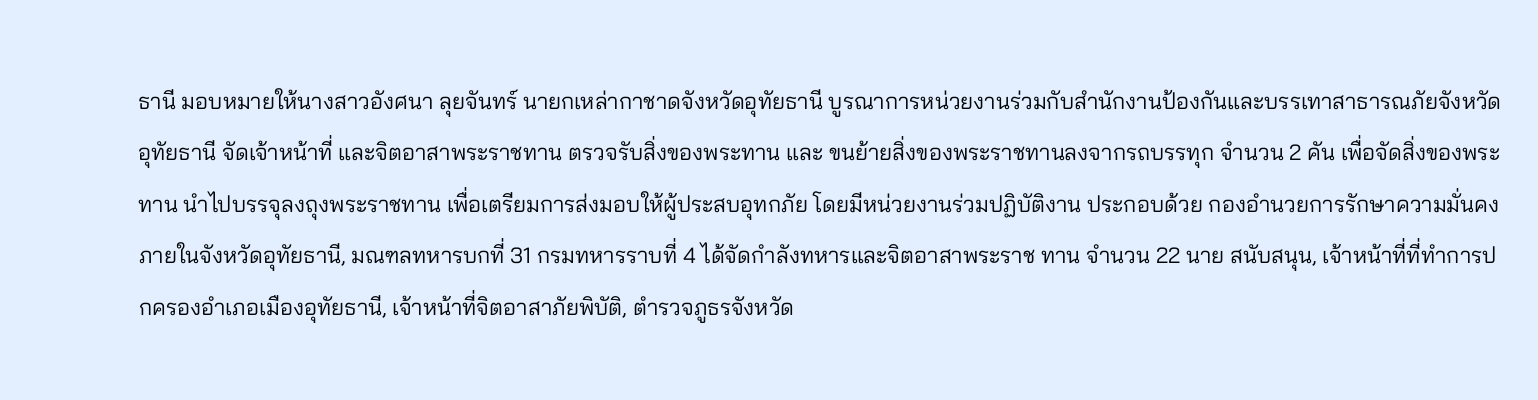ธานี มอบหมายให้นางสาวอังศนา ลุยจันทร์ นายกเหล่ากาชาดจังหวัดอุทัยธานี บูรณาการหน่วยงานร่วมกับสำนักงานป้องกันและบรรเทาสาธารณภัยจังหวัดอุทัยธานี จัดเจ้าหน้าที่ และจิตอาสาพระราชทาน ตรวจรับสิ่งของพระทาน และ ขนย้ายสิ่งของพระราชทานลงจากรถบรรทุก จำนวน 2 คัน เพื่อจัดสิ่งของพระทาน นำไปบรรจุลงถุงพระราชทาน เพื่อเตรียมการส่งมอบให้ผู้ประสบอุทกภัย โดยมีหน่วยงานร่วมปฏิบัติงาน ประกอบด้วย กองอำนวยการรักษาความมั่นคงภายในจังหวัดอุทัยธานี, มณฑลทหารบกที่ 31 กรมทหารราบที่ 4 ได้จัดกำลังทหารและจิตอาสาพระราช ทาน จำนวน 22 นาย สนับสนุน, เจ้าหน้าที่ที่ทำการปกครองอำเภอเมืองอุทัยธานี, เจ้าหน้าที่จิตอาสาภัยพิบัติ, ตำรวจภูธรจังหวัด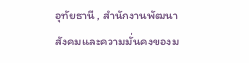อุทัยธานี , สำนักงานพัฒนาสังคมและความมั่นคงของม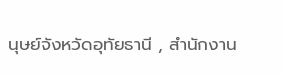นุษย์จังหวัดอุทัยธานี , สำนักงาน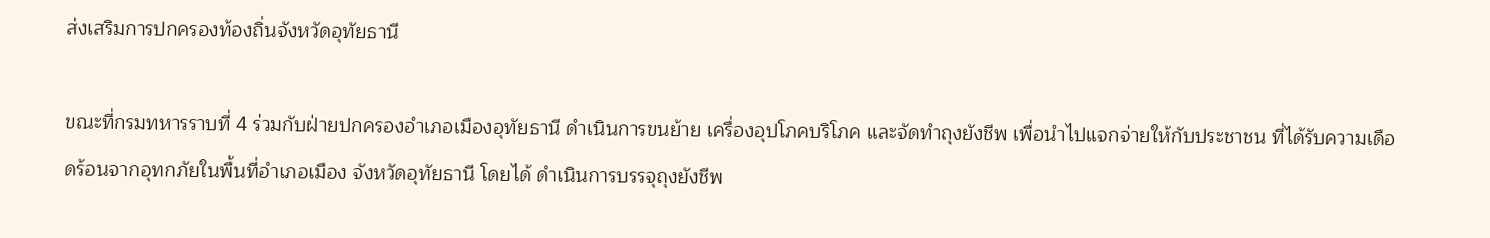ส่งเสริมการปกครองท้องถิ่นจังหวัดอุทัยธานี

ขณะที่กรมทหารราบที่ 4 ร่วมกับฝ่ายปกครองอำเภอเมืองอุทัยธานี ดำเนินการขนย้าย เครื่องอุปโภคบริโภค และจัดทำถุงยังชีพ เพื่อนำไปแจกจ่ายให้กับประชาชน ที่ได้รับความเดือดร้อนจากอุทกภัยในพื้นที่อำเภอเมือง จังหวัดอุทัยธานี โดยได้ ดำเนินการบรรจุถุงยังชีพ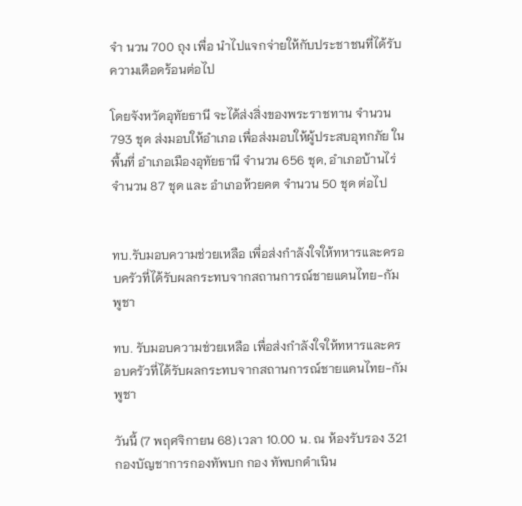จำ นวน 700 ถุง เพื่อ นำไปแจกจ่ายให้กับประชาชนที่ได้รับความเดือดร้อนต่อไป

โดยจังหวัดอุทัยธานี จะได้ส่งสิ่งของพระราชทาน จำนวน 793 ชุด ส่งมอบให้อำเภอ เพื่อส่งมอบให้ผู้ประสบอุทกภัย ในพื้นที่ อำเภอเมืองอุทัยธานี จำนวน 656 ชุด, อำเภอบ้านไร่ จำนวน 87 ชุด และ อำเภอห้วยคต จำนวน 50 ชุด ต่อไป


ทบ.รับมอบความช่วยเหลือ เพื่อส่งกำลังใจให้ทหารและครอบครัวที่ได้รับผลกระทบจากสถานการณ์ชายแดนไทย-กัมพูชา

ทบ. รับมอบความช่วยเหลือ เพื่อส่งกำลังใจให้ทหารและครอบครัวที่ได้รับผลกระทบจากสถานการณ์ชายแดนไทย-กัมพูชา

วันนี้ (7 พฤศจิกายน 68) เวลา 10.00 น. ณ ห้องรับรอง 321 กองบัญชาการกองทัพบก กอง ทัพบกดำเนิน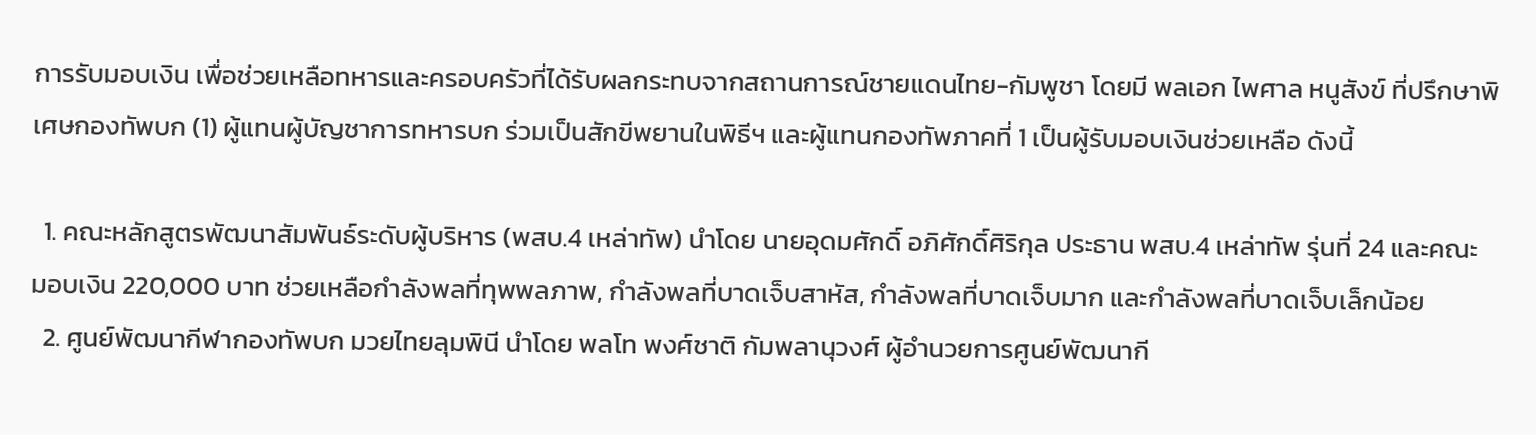การรับมอบเงิน เพื่อช่วยเหลือทหารและครอบครัวที่ได้รับผลกระทบจากสถานการณ์ชายแดนไทย-กัมพูชา โดยมี พลเอก ไพศาล หนูสังข์ ที่ปรึกษาพิเศษกองทัพบก (1) ผู้แทนผู้บัญชาการทหารบก ร่วมเป็นสักขีพยานในพิธีฯ และผู้แทนกองทัพภาคที่ 1 เป็นผู้รับมอบเงินช่วยเหลือ ดังนี้

  1. คณะหลักสูตรพัฒนาสัมพันธ์ระดับผู้บริหาร (พสบ.4 เหล่าทัพ) นำโดย นายอุดมศักดิ์ อภิศักดิ์ศิริกุล ประธาน พสบ.4 เหล่าทัพ รุ่นที่ 24 และคณะ มอบเงิน 220,000 บาท ช่วยเหลือกำลังพลที่ทุพพลภาพ, กำลังพลที่บาดเจ็บสาหัส, กำลังพลที่บาดเจ็บมาก และกำลังพลที่บาดเจ็บเล็กน้อย
  2. ศูนย์พัฒนากีฬากองทัพบก มวยไทยลุมพินี นำโดย พลโท พงศ์ชาติ กัมพลานุวงศ์ ผู้อำนวยการศูนย์พัฒนากี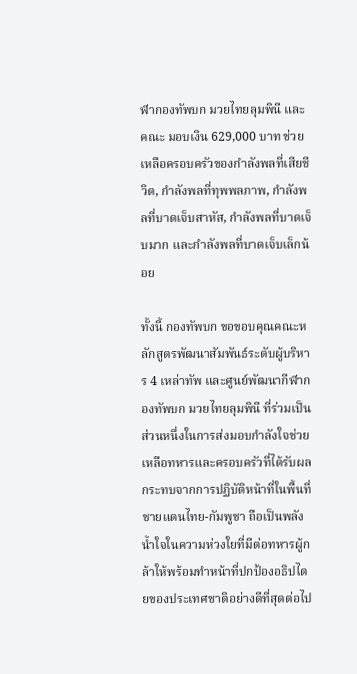ฬากองทัพบก มวยไทยลุมพินี และคณะ มอบเงิน 629,000 บาท ช่วยเหลือครอบครัวของกำลังพลที่เสียชีวิต, กำลังพลที่ทุพพลภาพ, กำลังพลที่บาดเจ็บสาหัส, กำลังพลที่บาดเจ็บมาก และกำลังพลที่บาดเจ็บเล็กน้อย

ทั้งนี้ กองทัพบก ขอขอบคุณคณะหลักสูตรพัฒนาสัมพันธ์ระดับผู้บริหาร 4 เหล่าทัพ และศูนย์พัฒนากีฬากองทัพบก มวยไทยลุมพินี ที่ร่วมเป็นส่วนหนึ่งในการส่งมอบกำลังใจช่วยเหลือทหารและครอบครัวที่ได้รับผลกระทบจากการปฏิบัติหน้าที่ในพื้นที่ชายแดนไทย-กัมพูชา ถือเป็นพลังน้ำใจในความห่วงใยที่มีต่อทหารผู้กล้าให้พร้อมทำหน้าที่ปกป้องอธิปไตยของประเทศชาติอย่างดีที่สุดต่อไป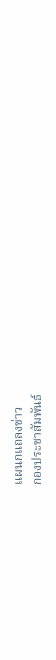แผนกแถลงข่าว
กองประชาสัมพันธ์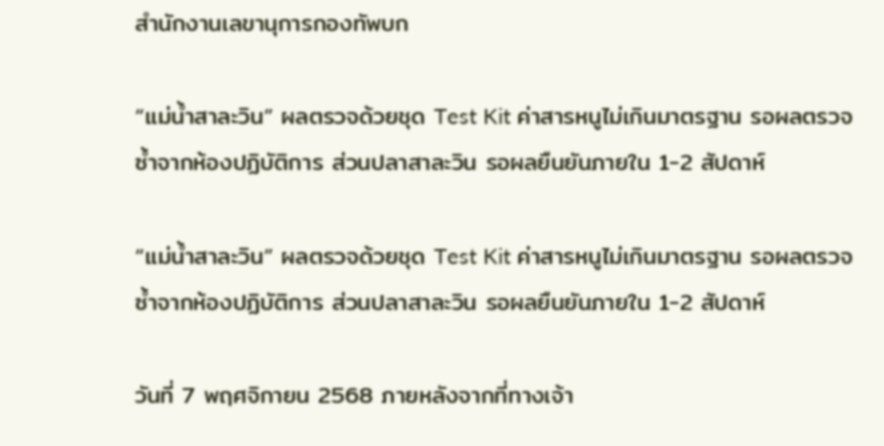สำนักงานเลขานุการกองทัพบก

“แม่น้ำสาละวิน” ผลตรวจด้วยชุด Test Kit ค่าสารหนูไม่เกินมาตรฐาน รอผลตรวจซ้ำจากห้องปฏิบัติการ ส่วนปลาสาละวิน รอผลยืนยันภายใน 1-2 สัปดาห์

“แม่น้ำสาละวิน” ผลตรวจด้วยชุด Test Kit ค่าสารหนูไม่เกินมาตรฐาน รอผลตรวจซ้ำจากห้องปฏิบัติการ ส่วนปลาสาละวิน รอผลยืนยันภายใน 1-2 สัปดาห์

วันที่ 7 พฤศจิกายน 2568 ภายหลังจากที่ทางเจ้า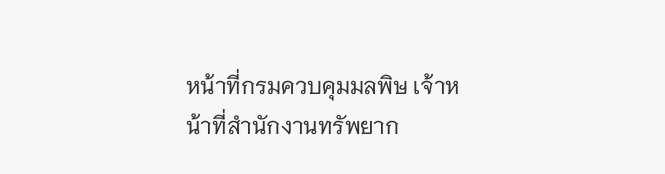หน้าที่กรมควบคุมมลพิษ เจ้าหน้าที่สำนักงานทรัพยาก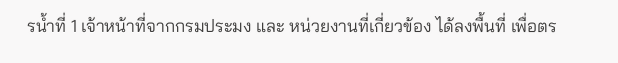รน้ำที่ 1 เจ้าหน้าที่จากกรมประมง และ หน่วยงานที่เกี่ยวข้อง ได้ลงพื้นที่ เพื่อตร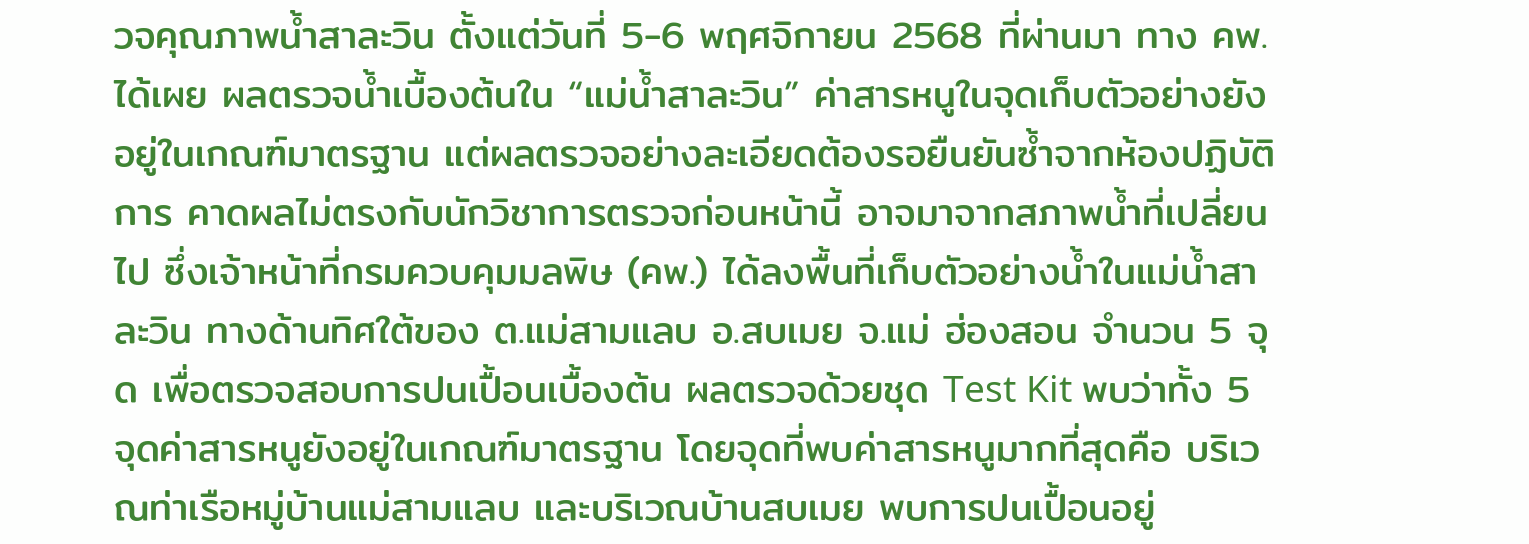วจคุณภาพน้ำสาละวิน ตั้งแต่วันที่ 5-6 พฤศจิกายน 2568 ที่ผ่านมา ทาง คพ.ได้เผย ผลตรวจน้ำเบื้องต้นใน “แม่น้ำสาละวิน” ค่าสารหนูในจุดเก็บตัวอย่างยังอยู่ในเกณฑ์มาตรฐาน แต่ผลตรวจอย่างละเอียดต้องรอยืนยันซ้ำจากห้องปฏิบัติการ คาดผลไม่ตรงกับนักวิชาการตรวจก่อนหน้านี้ อาจมาจากสภาพน้ำที่เปลี่ยนไป ซึ่งเจ้าหน้าที่กรมควบคุมมลพิษ (คพ.) ได้ลงพื้นที่เก็บตัวอย่างน้ำในแม่น้ำสาละวิน ทางด้านทิศใต้ของ ต.แม่สามแลบ อ.สบเมย จ.แม่ ฮ่องสอน จำนวน 5 จุด เพื่อตรวจสอบการปนเปื้อนเบื้องต้น ผลตรวจด้วยชุด Test Kit พบว่าทั้ง 5 จุดค่าสารหนูยังอยู่ในเกณฑ์มาตรฐาน โดยจุดที่พบค่าสารหนูมากที่สุดคือ บริเวณท่าเรือหมู่บ้านแม่สามแลบ และบริเวณบ้านสบเมย พบการปนเปื้อนอยู่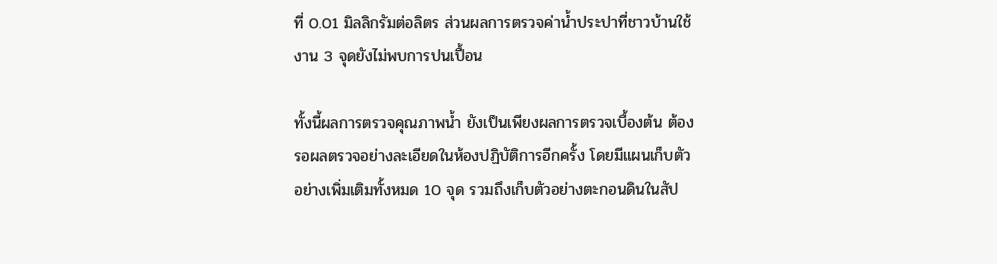ที่ 0.01 มิลลิกรัมต่อลิตร ส่วนผลการตรวจค่าน้ำประปาที่ชาวบ้านใช้งาน 3 จุดยังไม่พบการปนเปื้อน

ทั้งนี้ผลการตรวจคุณภาพน้ำ ยังเป็นเพียงผลการตรวจเบื้องต้น ต้องรอผลตรวจอย่างละเอียดในห้องปฏิบัติการอีกครั้ง โดยมีแผนเก็บตัวอย่างเพิ่มเติมทั้งหมด 10 จุด รวมถึงเก็บตัวอย่างตะกอนดินในสัป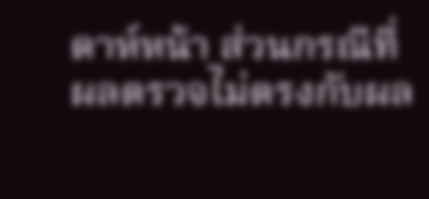ดาห์หน้า ส่วนกรณีที่ผลตรวจไม่ตรงกับผล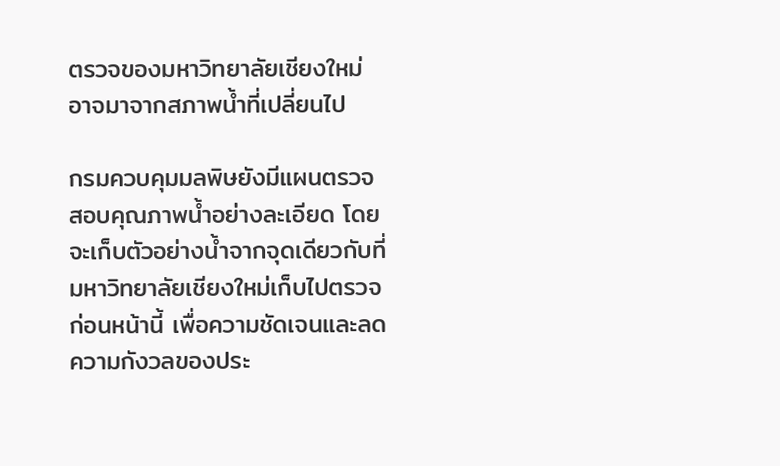ตรวจของมหาวิทยาลัยเชียงใหม่ อาจมาจากสภาพน้ำที่เปลี่ยนไป

กรมควบคุมมลพิษยังมีแผนตรวจสอบคุณภาพน้ำอย่างละเอียด โดยจะเก็บตัวอย่างน้ำจากจุดเดียวกับที่มหาวิทยาลัยเชียงใหม่เก็บไปตรวจก่อนหน้านี้ เพื่อความชัดเจนและลดความกังวลของประ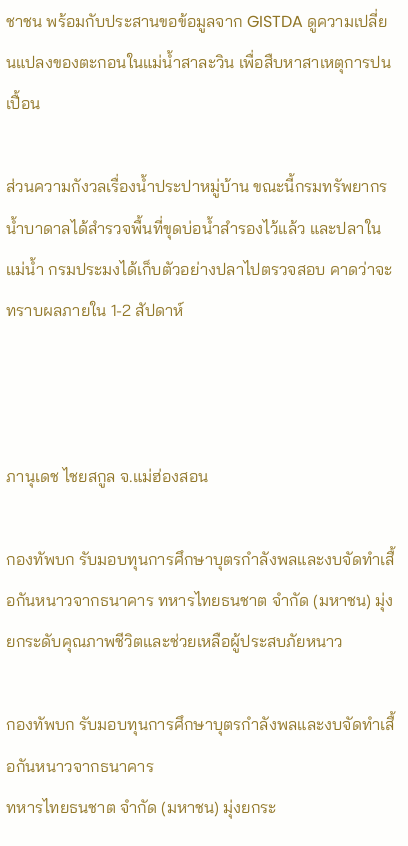ชาชน พร้อมกับประสานขอข้อมูลจาก GISTDA ดูความเปลี่ยนแปลงของตะกอนในแม่น้ำสาละวิน เพื่อสืบหาสาเหตุการปนเปื้อน

ส่วนความกังวลเรื่องน้ำประปาหมู่บ้าน ขณะนี้กรมทรัพยากรน้ำบาดาลได้สำรวจพื้นที่ขุดบ่อน้ำสำรองไว้แล้ว และปลาในแม่น้ำ กรมประมงได้เก็บตัวอย่างปลาไปตรวจสอบ คาดว่าจะทราบผลภายใน 1-2 สัปดาห์



ภานุเดช ไชยสกูล จ.แม่ฮ่องสอน

กองทัพบก รับมอบทุนการศึกษาบุตรกำลังพลและงบจัดทำเสื้อกันหนาวจากธนาคาร ทหารไทยธนชาต จำกัด (มหาชน) มุ่งยกระดับคุณภาพชีวิตและช่วยเหลือผู้ประสบภัยหนาว

กองทัพบก รับมอบทุนการศึกษาบุตรกำลังพลและงบจัดทำเสื้อกันหนาวจากธนาคาร
ทหารไทยธนชาต จำกัด (มหาชน) มุ่งยกระ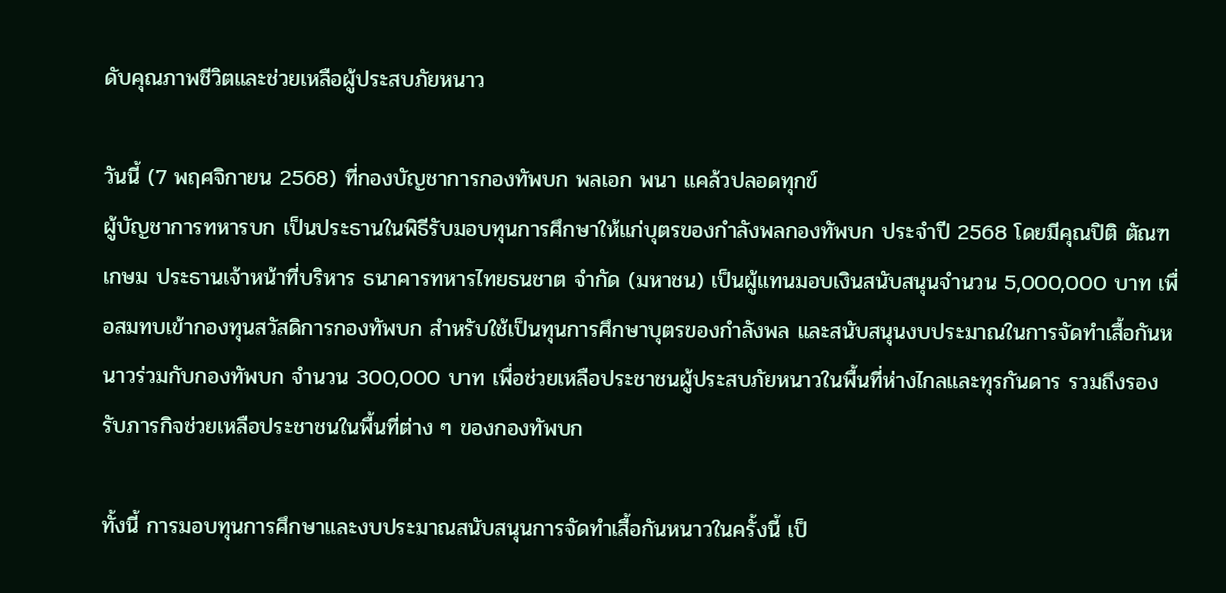ดับคุณภาพชีวิตและช่วยเหลือผู้ประสบภัยหนาว

วันนี้ (7 พฤศจิกายน 2568) ที่กองบัญชาการกองทัพบก พลเอก พนา แคล้วปลอดทุกข์
ผู้บัญชาการทหารบก เป็นประธานในพิธีรับมอบทุนการศึกษาให้แก่บุตรของกำลังพลกองทัพบก ประจำปี 2568 โดยมีคุณปิติ ตัณฑเกษม ประธานเจ้าหน้าที่บริหาร ธนาคารทหารไทยธนชาต จำกัด (มหาชน) เป็นผู้แทนมอบเงินสนับสนุนจำนวน 5,000,000 บาท เพื่อสมทบเข้ากองทุนสวัสดิการกองทัพบก สำหรับใช้เป็นทุนการศึกษาบุตรของกำลังพล และสนับสนุนงบประมาณในการจัดทำเสื้อกันหนาวร่วมกับกองทัพบก จำนวน 300,000 บาท เพื่อช่วยเหลือประชาชนผู้ประสบภัยหนาวในพื้นที่ห่างไกลและทุรกันดาร รวมถึงรองรับภารกิจช่วยเหลือประชาชนในพื้นที่ต่าง ๆ ของกองทัพบก

ทั้งนี้ การมอบทุนการศึกษาและงบประมาณสนับสนุนการจัดทำเสื้อกันหนาวในครั้งนี้ เป็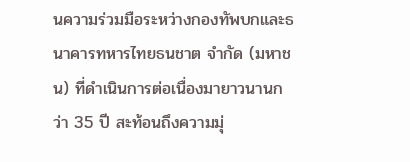นความร่วมมือระหว่างกองทัพบกและธนาคารทหารไทยธนชาต จำกัด (มหาชน) ที่ดำเนินการต่อเนื่องมายาวนานกว่า 35 ปี สะท้อนถึงความมุ่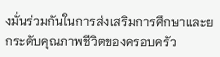งมั่นร่วมกันในการส่งเสริมการศึกษาและยกระดับคุณภาพชีวิตของครอบครัว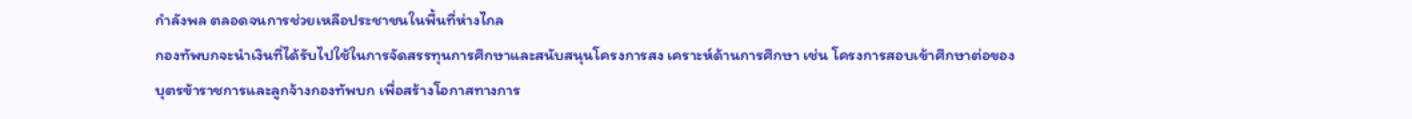กำลังพล ตลอดจนการช่วยเหลือประชาชนในพื้นที่ห่างไกล
กองทัพบกจะนำเงินที่ได้รับไปใช้ในการจัดสรรทุนการศึกษาและสนับสนุนโครงการสง เคราะห์ด้านการศึกษา เช่น โครงการสอบเข้าศึกษาต่อของบุตรข้าราชการและลูกจ้างกองทัพบก เพื่อสร้างโอกาสทางการ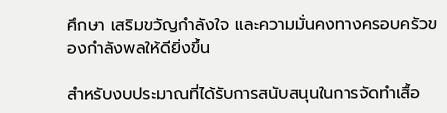ศึกษา เสริมขวัญกำลังใจ และความมั่นคงทางครอบครัวของกำลังพลให้ดียิ่งขึ้น

สำหรับงบประมาณที่ได้รับการสนับสนุนในการจัดทำเสื้อ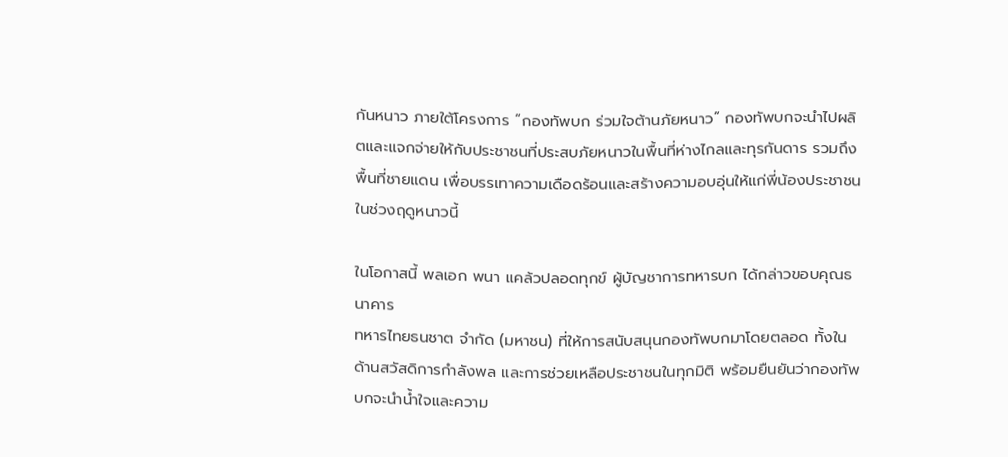กันหนาว ภายใต้โครงการ “กองทัพบก ร่วมใจต้านภัยหนาว” กองทัพบกจะนำไปผลิตและแจกจ่ายให้กับประชาชนที่ประสบภัยหนาวในพื้นที่ห่างไกลและทุรกันดาร รวมถึงพื้นที่ชายแดน เพื่อบรรเทาความเดือดร้อนและสร้างความอบอุ่นให้แก่พี่น้องประชาชนในช่วงฤดูหนาวนี้

ในโอกาสนี้ พลเอก พนา แคล้วปลอดทุกข์ ผู้บัญชาการทหารบก ได้กล่าวขอบคุณธนาคาร
ทหารไทยธนชาต จำกัด (มหาชน) ที่ให้การสนับสนุนกองทัพบกมาโดยตลอด ทั้งในด้านสวัสดิการกำลังพล และการช่วยเหลือประชาชนในทุกมิติ พร้อมยืนยันว่ากองทัพบกจะนำน้ำใจและความ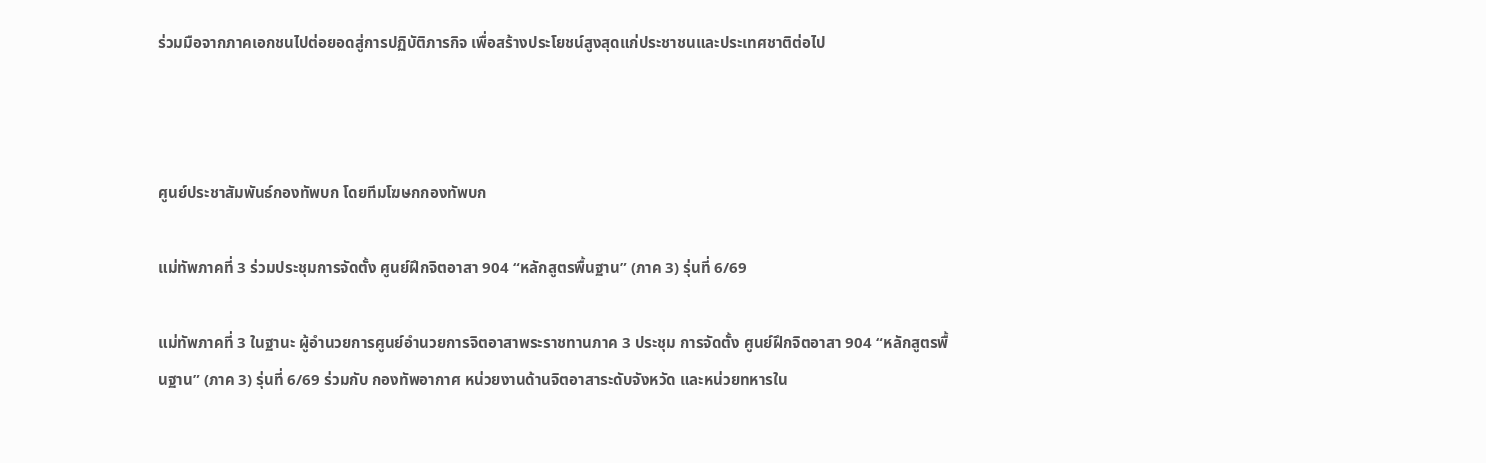ร่วมมือจากภาคเอกชนไปต่อยอดสู่การปฏิบัติภารกิจ เพื่อสร้างประโยชน์สูงสุดแก่ประชาชนและประเทศชาติต่อไป



ศูนย์ประชาสัมพันธ์กองทัพบก โดยทีมโฆษกกองทัพบก

แม่ทัพภาคที่ 3 ร่วมประชุมการจัดตั้ง ศูนย์ฝึกจิตอาสา 904 “หลักสูตรพื้นฐาน” (ภาค 3) รุ่นที่ 6/69

แม่ทัพภาคที่ 3 ในฐานะ ผู้อำนวยการศูนย์อำนวยการจิตอาสาพระราชทานภาค 3 ประชุม การจัดตั้ง ศูนย์ฝึกจิตอาสา 904 “หลักสูตรพื้นฐาน” (ภาค 3) รุ่นที่ 6/69 ร่วมกับ กองทัพอากาศ หน่วยงานด้านจิตอาสาระดับจังหวัด และหน่วยทหารใน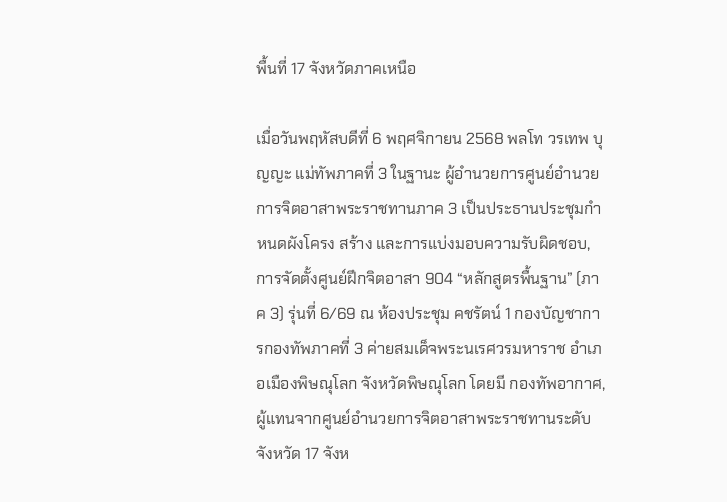พื้นที่ 17 จังหวัดภาคเหนือ

เมื่อวันพฤหัสบดีที่ 6 พฤศจิกายน 2568 พลโท วรเทพ บุญญะ แม่ทัพภาคที่ 3 ในฐานะ ผู้อำนวยการศูนย์อำนวยการจิตอาสาพระราชทานภาค 3 เป็นประธานประชุมกำหนดผังโครง สร้าง และการแบ่งมอบความรับผิดชอบ, การจัดตั้งศูนย์ฝึกจิตอาสา 904 “หลักสูตรพื้นฐาน” (ภาค 3) รุ่นที่ 6/69 ณ ห้องประชุม คชรัตน์ 1 กองบัญชาการกองทัพภาคที่ 3 ค่ายสมเด็จพระนเรศวรมหาราช อำเภอเมืองพิษณุโลก จังหวัดพิษณุโลก โดยมี กองทัพอากาศ, ผู้แทนจากศูนย์อำนวยการจิตอาสาพระราชทานระดับจังหวัด 17 จังห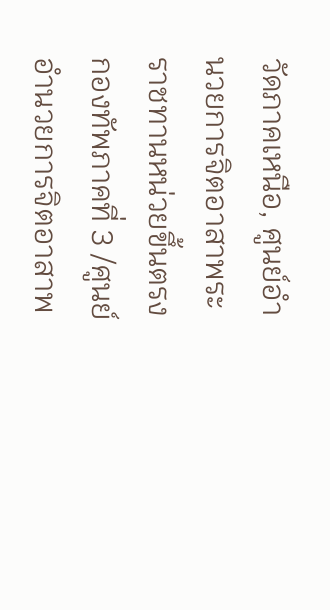วัดภาคเหนือ, ศูนย์อำนวยการจิตอาสาพระราชทานหน่วยขึ้นตรงกองทัพภาคที่ 3 /ศูนย์อำนวยการจิตอาสาพ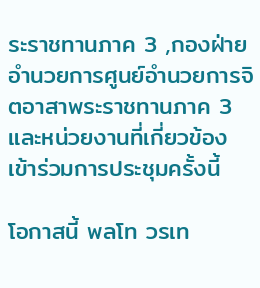ระราชทานภาค 3 ,กองฝ่ายอำนวยการศูนย์อำนวยการจิตอาสาพระราชทานภาค 3 และหน่วยงานที่เกี่ยวข้องเข้าร่วมการประชุมครั้งนี้

โอกาสนี้ พลโท วรเท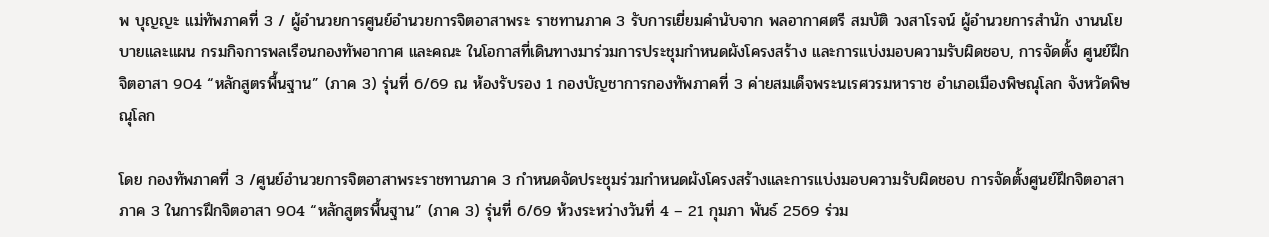พ บุญญะ แม่ทัพภาคที่ 3 / ผู้อำนวยการศูนย์อำนวยการจิตอาสาพระ ราชทานภาค 3 รับการเยี่ยมคำนับจาก พลอากาศตรี สมบัติ วงสาโรจน์ ผู้อำนวยการสำนัก งานนโยบายและแผน กรมกิจการพลเรือนกองทัพอากาศ และคณะ ในโอกาสที่เดินทางมาร่วมการประชุมกำหนดผังโครงสร้าง และการแบ่งมอบความรับผิดชอบ, การจัดตั้ง ศูนย์ฝึกจิตอาสา 904 “หลักสูตรพื้นฐาน” (ภาค 3) รุ่นที่ 6/69 ณ ห้องรับรอง 1 กองบัญชาการกองทัพภาคที่ 3 ค่ายสมเด็จพระนเรศวรมหาราช อำเภอเมืองพิษณุโลก จังหวัดพิษณุโลก

โดย กองทัพภาคที่ 3 /ศูนย์อำนวยการจิตอาสาพระราชทานภาค 3 กำหนดจัดประชุมร่วมกำหนดผังโครงสร้างและการแบ่งมอบความรับผิดชอบ การจัดตั้งศูนย์ฝึกจิตอาสาภาค 3 ในการฝึกจิตอาสา 904 “หลักสูตรพื้นฐาน” (ภาค 3) รุ่นที่ 6/69 ห้วงระหว่างวันที่ 4 – 21 กุมภา พันธ์ 2569 ร่วม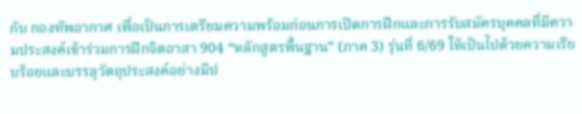กับ กองทัพอากาศ เพื่อเป็นการเตรียมความพร้อมก่อนการเปิดการฝึกและการรับสมัครบุคคลที่มีความประสงค์เข้าร่วมการฝึกจิตอาสา 904 “หลักสูตรพื้นฐาน” (ภาค 3) รุ่นที่ 6/69 ให้เป็นไปด้วยความเรียบร้อยและบรรลุวัตถุประสงค์อย่างมีป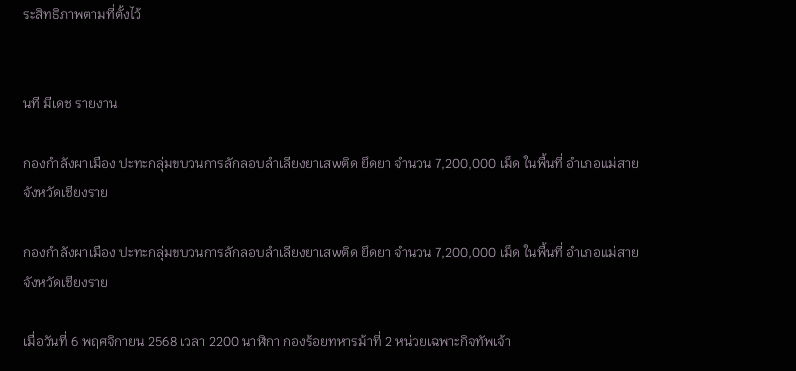ระสิทธิภาพตามที่ตั้งไว้


นที มีเดช รายงาน

กองกำลังผาเมือง ปะทะกลุ่มขบวนการลักลอบลำเลียงยาเสwติด ยึดยา จำนวน 7,200,000 เม็ด ในพื้นที่ อำเภอแม่สาย จังหวัดเชียงราย

กองกำลังผาเมือง ปะทะกลุ่มขบวนการลักลอบลำเลียงยาเสwติด ยึดยา จำนวน 7,200,000 เม็ด ในพื้นที่ อำเภอแม่สาย จังหวัดเชียงราย

เมื่อวันที่ 6 พฤศจิกายน 2568 เวลา 2200 นาฬิกา กองร้อยทหารม้าที่ 2 หน่วยเฉพาะกิจทัพเจ้า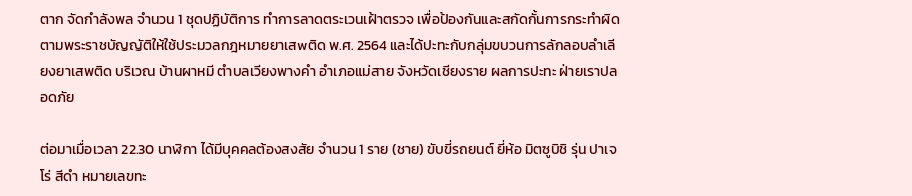ตาก จัดกำลังพล จำนวน 1 ชุดปฏิบัติการ ทำการลาดตระเวนเฝ้าตรวจ เพื่อป้องกันและสกัดกั้นการกระทำผิด ตามพระราชบัญญัติให้ใช้ประมวลกฎหมายยาเสwติด พ.ศ. 2564 และได้ปะทะกับกลุ่มขบวนการลักลอบลำเลียงยาเสพติด บริเวณ บ้านผาหมี ตำบลเวียงพางคำ อำเภอแม่สาย จังหวัดเชียงราย ผลการปะทะ ฝ่ายเราปลอดภัย

ต่อมาเมื่อเวลา 22.30 นาฬิกา ได้มีบุคคลต้องสงสัย จำนวน 1 ราย (ชาย) ขับขี่รถยนต์ ยี่ห้อ มิตซูบิชิ รุ่น ปาเจโร่ สีดำ หมายเลขทะ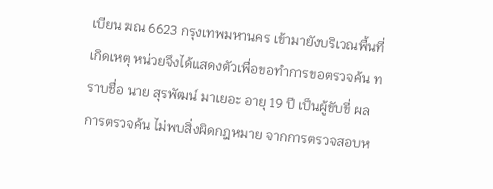เบียน ฆณ 6623 กรุงเทพมหานคร เข้ามายังบริเวณพื้นที่เกิดเหตุ หน่วยจึงได้แสดงตัวเพื่อขอทำการขอตรวจค้น ทราบชื่อ นาย สุรพัฒน์ มาเยอะ อายุ 19 ปี เป็นผู้ขับขี่ ผลการตรวจค้น ไม่พบสิ่งผิดกฎหมาย จากการตรวจสอบห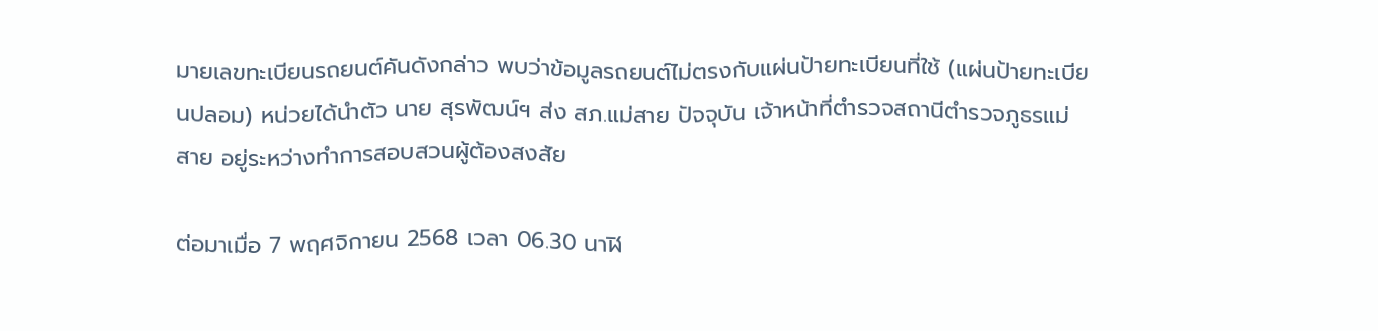มายเลขทะเบียนรถยนต์คันดังกล่าว พบว่าข้อมูลรถยนต์ไม่ตรงกับแผ่นป้ายทะเบียนที่ใช้ (แผ่นป้ายทะเบียนปลอม) หน่วยได้นำตัว นาย สุรพัฒน์ฯ ส่ง สภ.แม่สาย ปัจจุบัน เจ้าหน้าที่ตำรวจสถานีตำรวจภูธรแม่สาย อยู่ระหว่างทำการสอบสวนผู้ต้องสงสัย

ต่อมาเมื่อ 7 พฤศจิกายน 2568 เวลา 06.30 นาฬิ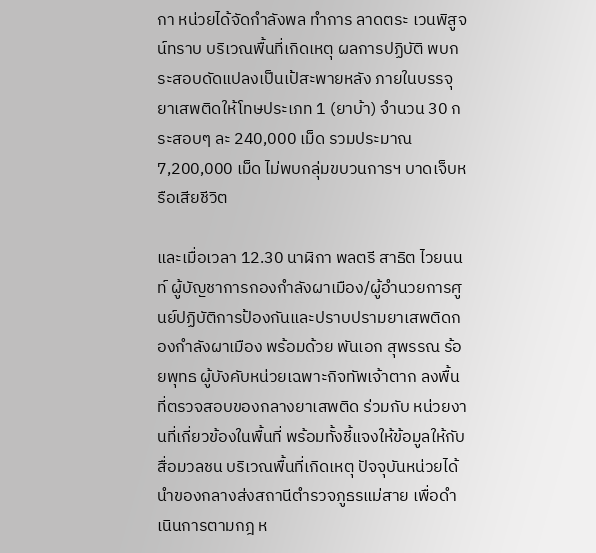กา หน่วยได้จัดกำลังพล ทำการ ลาดตระ เวนพิสูจน์ทราบ บริเวณพื้นที่เกิดเหตุ ผลการปฏิบัติ พบกระสอบดัดแปลงเป็นเป้สะพายหลัง ภายในบรรจุยาเสพติดให้โทษประเภท 1 (ยาบ้า) จำนวน 30 กระสอบๆ ละ 240,000 เม็ด รวมประมาณ 7,200,000 เม็ด ไม่พบกลุ่มขบวนการฯ บาดเจ็บหรือเสียชีวิต

และเมื่อเวลา 12.30 นาฬิกา พลตรี สาธิต ไวยนนท์ ผู้บัญชาการกองกำลังผาเมือง/ผู้อำนวยการศูนย์ปฏิบัติการป้องกันและปราบปรามยาเสพติดกองกำลังผาเมือง พร้อมด้วย พันเอก สุพรรณ ร้อยพุทธ ผู้บังคับหน่วยเฉพาะกิจทัพเจ้าตาก ลงพื้นที่ตรวจสอบของกลางยาเสพติด ร่วมกับ หน่วยงานที่เกี่ยวข้องในพื้นที่ พร้อมทั้งชี้แจงให้ข้อมูลให้กับสื่อมวลชน บริเวณพื้นที่เกิดเหตุ ปัจจุบันหน่วยได้นำของกลางส่งสถานีตำรวจภูธรแม่สาย เพื่อดำเนินการตามกฎ ห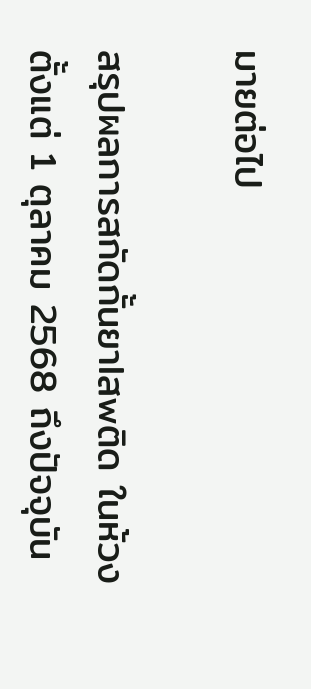มายต่อไป

สรุปผลการสกัดกั้นยาlสwติด ในห้วงตั้งแต่ 1 ตุลาคม 2568 ถึงปัจจุบัน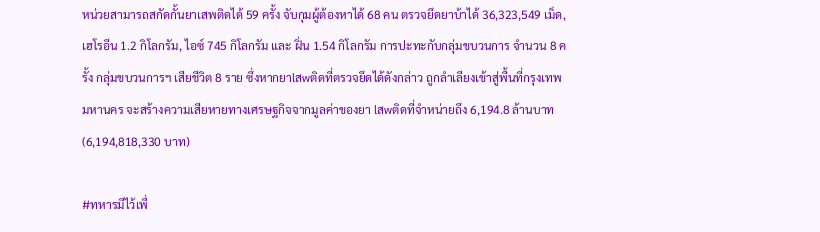หน่วยสามารถสกัดกั้นยาเสพติดได้ 59 ครั้ง จับกุมผู้ต้องหาได้ 68 คน ตรวจยึดยาบ้าได้ 36,323,549 เม็ด, เฮโรอีน 1.2 กิโลกรัม, ไอซ์ 745 กิโลกรัม และ ฝิ่น 1.54 กิโลกรัม การปะทะกับกลุ่มขบวนการ จำนวน 8 ครั้ง กลุ่มขบวนการฯ เสียชีวิต 8 ราย ซึ่งหากยาlสwติดที่ตรวจยึดได้ดังกล่าว ถูกลำเลียงเข้าสู่พื้นที่กรุงเทพมหานคร จะสร้างความเสียหายทางเศรษฐกิจจากมูลค่าของยา lสwติดที่จำหน่ายถึง 6,194.8 ล้านบาท (6,194,818,330 บาท)

#ทหารมีไว้เพื่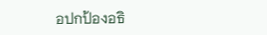อปกป้องอธิ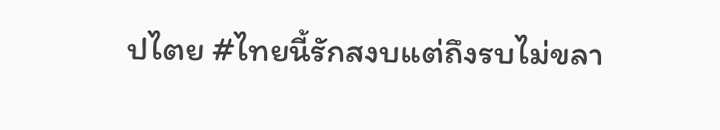ปไตย #ไทยนี้รักสงบแต่ถึงรบไม่ขลา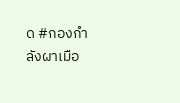ด #กองกำลังผาเมือ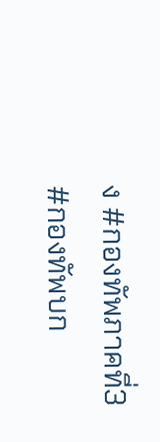ง #กองทัพภาคที่3 #กองทัพบก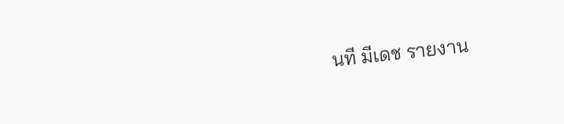นที มีเดช รายงาน